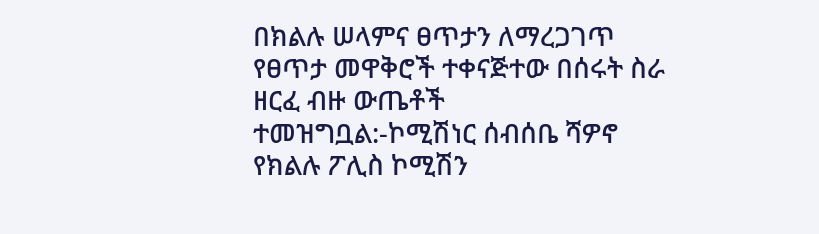በክልሉ ሠላምና ፀጥታን ለማረጋገጥ የፀጥታ መዋቅሮች ተቀናጅተው በሰሩት ስራ ዘርፈ ብዙ ውጤቶች ተመዝግቧል:-ኮሚሽነር ሰብሰቤ ሻዎኖ
የክልሉ ፖሊስ ኮሚሽን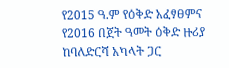የ2015 ዓ.ም የዕቅድ አፈፃፀምና የ2016 በጀት ዓመት ዕቅድ ዙሪያ ከባለድርሻ አካላት ጋር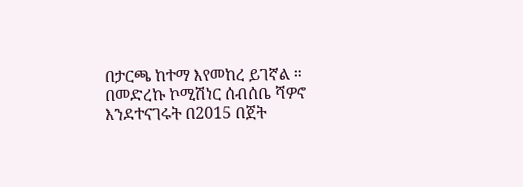በታርጫ ከተማ እየመከረ ይገኛል ። በመድረኩ ኮሚሽነር ሰብሰቤ ሻዎኖ እንደተናገሩት በ2015 በጀት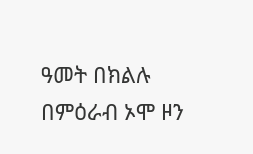ዓመት በክልሉ በምዕራብ ኦሞ ዞን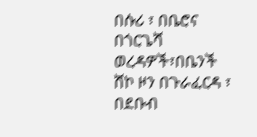በሱሪ ፣ በቤሮና በጎርጌሻ ወረዳዎች፣በቤንች ሸኮ ዞን በጉራፈርዳ ፣ በደቡብ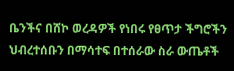ቤንችና በሸኮ ወረዳዎች የነበሩ የፀጥታ ችግሮችን ህብረተሰቡን በማሳተፍ በተሰራው ስራ ውጤቶች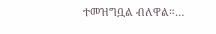ተመዝግቧል ብለዋል።…